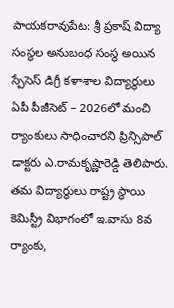పాయకరావుపేట: శ్రీ ప్రకాష్ విద్యా సంస్థల అనుబంధ సంస్థ అయిన స్పేసెస్ డిగ్రీ కళాశాల విద్యార్థులు ఏపీ పీజీసెట్ – 2026లో మంచి ర్యాంకులు సాధించారని ప్రిన్సిపాల్ డాక్టరు ఎ.రామకృష్ణారెడ్డి తెలిపారు. తమ విద్యార్థులు రాష్ట్ర స్థాయి కెమిస్ట్రీ విభాగంలో ఇ.వాసు 8వ ర్యాంకు,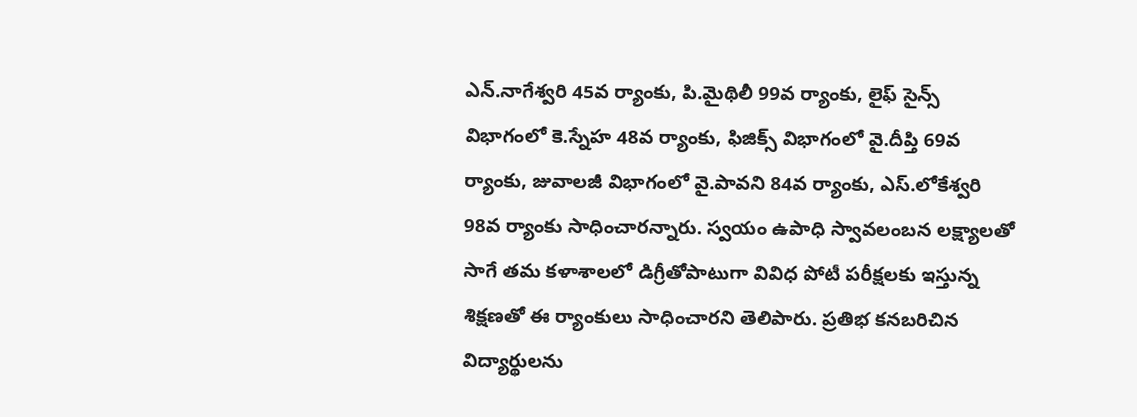ఎన్.నాగేశ్వరి 45వ ర్యాంకు, పి.మైథిలీ 99వ ర్యాంకు, లైఫ్ సైన్స్ విభాగంలో కె.స్నేహ 48వ ర్యాంకు, ఫిజిక్స్ విభాగంలో వై.దీప్తి 69వ ర్యాంకు, జువాలజీ విభాగంలో వై.పావని 84వ ర్యాంకు, ఎస్.లోకేశ్వరి 98వ ర్యాంకు సాధించారన్నారు. స్వయం ఉపాధి స్వావలంబన లక్ష్యాలతో సాగే తమ కళాశాలలో డిగ్రీతోపాటుగా వివిధ పోటీ పరీక్షలకు ఇస్తున్న శిక్షణతో ఈ ర్యాంకులు సాధించారని తెలిపారు. ప్రతిభ కనబరిచిన విద్యార్థులను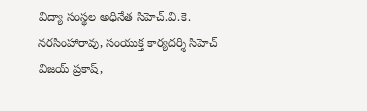విద్యా సంస్థల అధినేత సిహెచ్.వి.కె. నరసింహారావు, సంయుక్త కార్యదర్శి సిహెచ్ విజయ్ ప్రకాష్,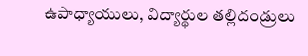ఉపాధ్యాయులు, విద్యార్థుల తల్లిదండ్రులు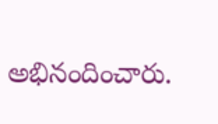అభినందించారు.